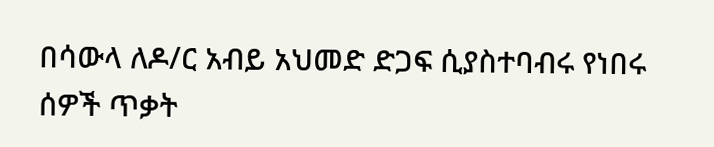በሳውላ ለዶ/ር አብይ አህመድ ድጋፍ ሲያስተባብሩ የነበሩ ሰዎች ጥቃት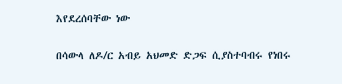እየደረሰባቸው ነው

በሳውላ ለዶ/ር አብይ አህመድ ድጋፍ ሲያስተባብሩ የነበሩ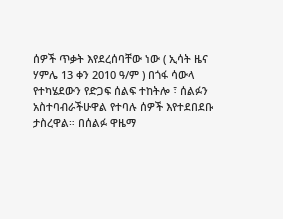ሰዎች ጥቃት እየደረሰባቸው ነው ( ኢሳት ዜና ሃምሌ 13 ቀን 2010 ዓ/ም ) በጎፋ ሳውላ የተካሄደውን የድጋፍ ሰልፍ ተከትሎ ፣ ሰልፉን አስተባብራችሁዋል የተባሉ ሰዎች እየተደበደቡ ታስረዋል። በሰልፉ ዋዜማ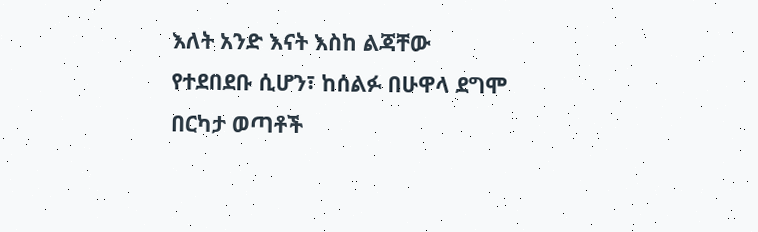እለት አንድ እናት እስከ ልጃቸው የተደበደቡ ሲሆን፣ ከሰልፉ በሁዋላ ደግሞ በርካታ ወጣቶች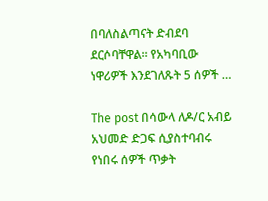በባለስልጣናት ድብደባ ደርሶባቸዋል። የአካባቢው ነዋሪዎች እንደገለጹት 5 ሰዎች …

The post በሳውላ ለዶ/ር አብይ አህመድ ድጋፍ ሲያስተባብሩ የነበሩ ሰዎች ጥቃት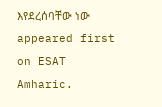እየደረሰባቸው ነው appeared first on ESAT Amharic.